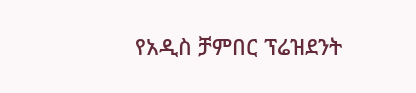የአዲስ ቻምበር ፕሬዝደንት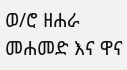ወ/ሮ ዘሐራ መሐመድ እና ዋና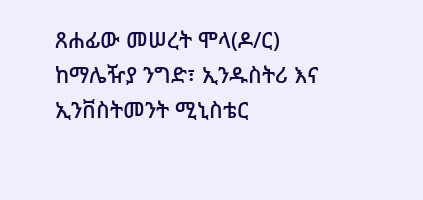ጸሐፊው መሠረት ሞላ(ዶ/ር) ከማሌዥያ ንግድ፣ ኢንዱስትሪ እና ኢንቨስትመንት ሚኒስቴር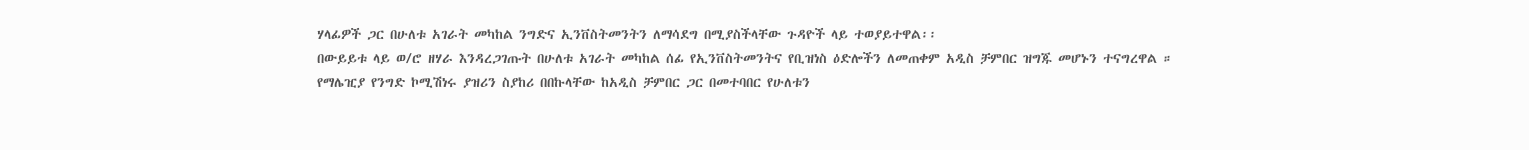ሃላፊዎች ጋር በሁለቱ አገራት መካከል ንግድና ኢንቨስትመንትን ለማሳደግ በሚያስችላቸው ጉዳዮች ላይ ተወያይተዋል፡፡
በውይይቱ ላይ ወ/ሮ ዘሃራ እንዳረጋገጡት በሁለቱ አገራት መካከል ሰፊ የኢንቨስትመንትና የቢዝነስ ዕድሎችን ለመጠቀም አዲስ ቻምበር ዝግጁ መሆኑን ተናግረዋል ።
የማሌዢያ የንግድ ኮሚሽነሩ ያዝሪን ስያከሪ በበኩላቸው ከአዲስ ቻምበር ጋር በመተባበር የሁለቱን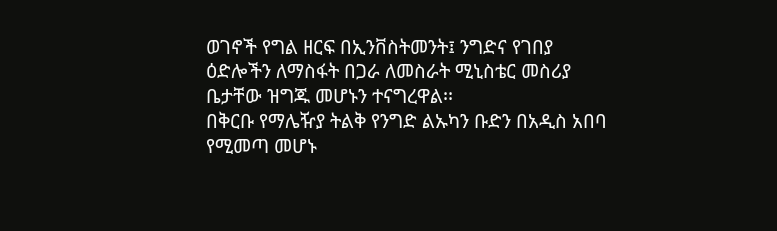ወገኖች የግል ዘርፍ በኢንቨስትመንት፤ ንግድና የገበያ ዕድሎችን ለማስፋት በጋራ ለመስራት ሚኒስቴር መስሪያ ቤታቸው ዝግጁ መሆኑን ተናግረዋል፡፡
በቅርቡ የማሌዥያ ትልቅ የንግድ ልኡካን ቡድን በአዲስ አበባ የሚመጣ መሆኑ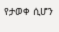የታወቀ ሲሆን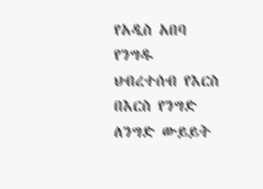የአዲስ አበባ የንግዱ ህብረተሰብ የእርስ በእርስ የንግድ ለንግድ ውይይት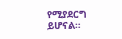የሚያደርግ ይሆናል።